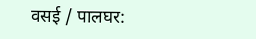वसई / पालघर: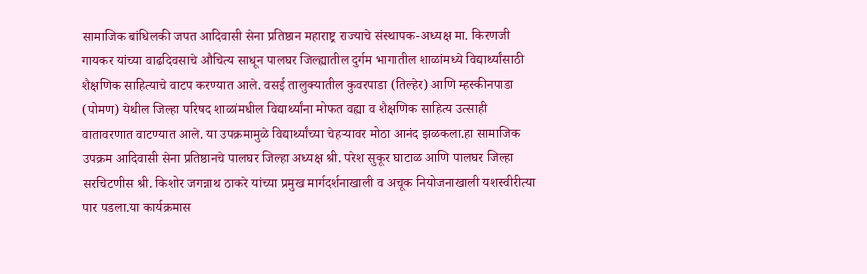सामाजिक बांधिलकी जपत आदिवासी सेना प्रतिष्ठान महाराष्ट्र राज्याचे संस्थापक-अध्यक्ष मा. किरणजी गायकर यांच्या वाढदिवसाचे औचित्य साधून पालघर जिल्ह्यातील दुर्गम भागातील शाळांमध्ये विद्यार्थ्यांसाठी शैक्षणिक साहित्याचे वाटप करण्यात आले. वसई तालुक्यातील कुवरपाडा (तिल्हेर) आणि म्हस्कीनपाडा (पोमण) येथील जिल्हा परिषद शाळांमधील विद्यार्थ्यांना मोफत वह्या व शैक्षणिक साहित्य उत्साही वातावरणात वाटण्यात आले. या उपक्रमामुळे विद्यार्थ्यांच्या चेहऱ्यावर मोठा आनंद झळकला.हा सामाजिक उपक्रम आदिवासी सेना प्रतिष्ठानचे पालघर जिल्हा अध्यक्ष श्री. परेश सुकूर घाटाळ आणि पालघर जिल्हा सरचिटणीस श्री. किशोर जगन्नाथ ठाकरे यांच्या प्रमुख मार्गदर्शनाखाली व अचूक नियोजनाखाली यशस्वीरीत्या पार पडला.या कार्यक्रमास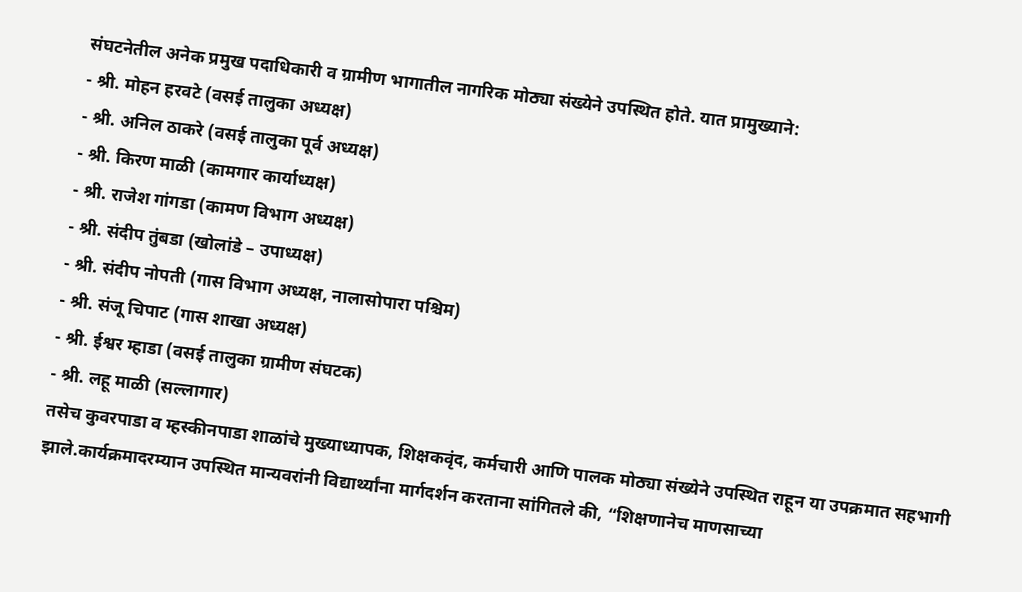संघटनेतील अनेक प्रमुख पदाधिकारी व ग्रामीण भागातील नागरिक मोठ्या संख्येने उपस्थित होते. यात प्रामुख्याने:
- श्री. मोहन हरवटे (वसई तालुका अध्यक्ष)
- श्री. अनिल ठाकरे (वसई तालुका पूर्व अध्यक्ष)
- श्री. किरण माळी (कामगार कार्याध्यक्ष)
- श्री. राजेश गांगडा (कामण विभाग अध्यक्ष)
- श्री. संदीप तुंबडा (खोलांडे – उपाध्यक्ष)
- श्री. संदीप नोपती (गास विभाग अध्यक्ष, नालासोपारा पश्चिम)
- श्री. संजू चिपाट (गास शाखा अध्यक्ष)
- श्री. ईश्वर म्हाडा (वसई तालुका ग्रामीण संघटक)
- श्री. लहू माळी (सल्लागार)
तसेच कुवरपाडा व म्हस्कीनपाडा शाळांचे मुख्याध्यापक, शिक्षकवृंद, कर्मचारी आणि पालक मोठ्या संख्येने उपस्थित राहून या उपक्रमात सहभागी झाले.कार्यक्रमादरम्यान उपस्थित मान्यवरांनी विद्यार्थ्यांना मार्गदर्शन करताना सांगितले की, “शिक्षणानेच माणसाच्या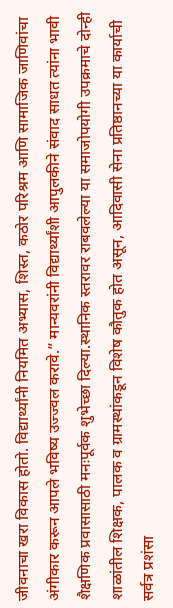जीवनाचा खरा विकास होतो. विद्यार्थ्यांनी नियमित अभ्यास, शिस्त, कठोर परिश्रम आणि सामाजिक जाणिवांचा अंगीकार करून आपले भविष्य उज्ज्वल करावे.” मान्यवरांनी विद्यार्थ्यांशी आपुलकीने संवाद साधत त्यांना भावी शैक्षणिक प्रवासासाठी मनःपूर्वक शुभेच्छा दिल्या.स्थानिक स्तरावर राबवलेल्या या समाजोपयोगी उपक्रमाचे दोन्ही शाळांतील शिक्षक, पालक व ग्रामस्थांकडून विशेष कौतुक होत असून, आदिवासी सेना प्रतिष्ठानच्या या कार्याची सर्वत्र प्रशंसा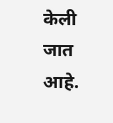केली जात आहे.